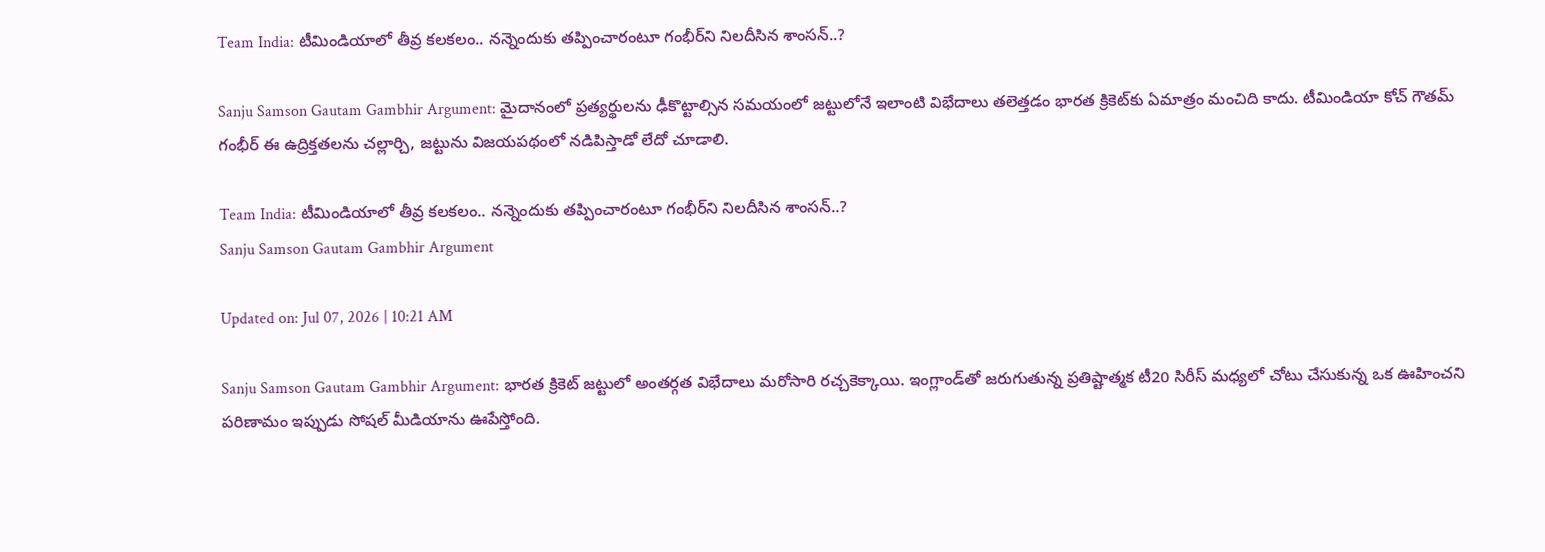Team India: టీమిండియాలో తీవ్ర కలకలం.. నన్నెందుకు తప్పించారంటూ గంభీర్‌ని నిలదీసిన శాంసన్..?

Sanju Samson Gautam Gambhir Argument: మైదానంలో ప్రత్యర్థులను ఢీకొట్టాల్సిన సమయంలో జట్టులోనే ఇలాంటి విభేదాలు తలెత్తడం భారత క్రికెట్‌కు ఏమాత్రం మంచిది కాదు. టీమిండియా కోచ్ గౌతమ్ గంభీర్ ఈ ఉద్రిక్తతలను చల్లార్చి, జట్టును విజయపథంలో నడిపిస్తాడో లేదో చూడాలి.

Team India: టీమిండియాలో తీవ్ర కలకలం.. నన్నెందుకు తప్పించారంటూ గంభీర్‌ని నిలదీసిన శాంసన్..?
Sanju Samson Gautam Gambhir Argument

Updated on: Jul 07, 2026 | 10:21 AM

Sanju Samson Gautam Gambhir Argument: భారత క్రికెట్ జట్టులో అంతర్గత విభేదాలు మరోసారి రచ్చకెక్కాయి. ఇంగ్లాండ్‌తో జరుగుతున్న ప్రతిష్టాత్మక టీ20 సిరీస్ మధ్యలో చోటు చేసుకున్న ఒక ఊహించని పరిణామం ఇప్పుడు సోషల్ మీడియాను ఊపేస్తోంది.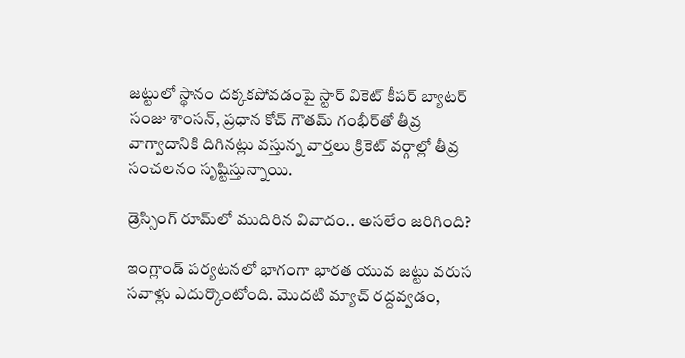జట్టులో స్థానం దక్కకపోవడంపై స్టార్ వికెట్ కీపర్ బ్యాటర్ సంజు శాంసన్, ప్రధాన కోచ్ గౌతమ్ గంభీర్‌తో తీవ్ర వాగ్వాదానికి దిగినట్లు వస్తున్న వార్తలు క్రికెట్ వర్గాల్లో తీవ్ర సంచలనం సృష్టిస్తున్నాయి.

డ్రెస్సింగ్ రూమ్‌లో ముదిరిన వివాదం.. అసలేం జరిగింది?

ఇంగ్లాండ్ పర్యటనలో భాగంగా భారత యువ జట్టు వరుస సవాళ్లు ఎదుర్కొంటోంది. మొదటి మ్యాచ్ రద్దవ్వడం,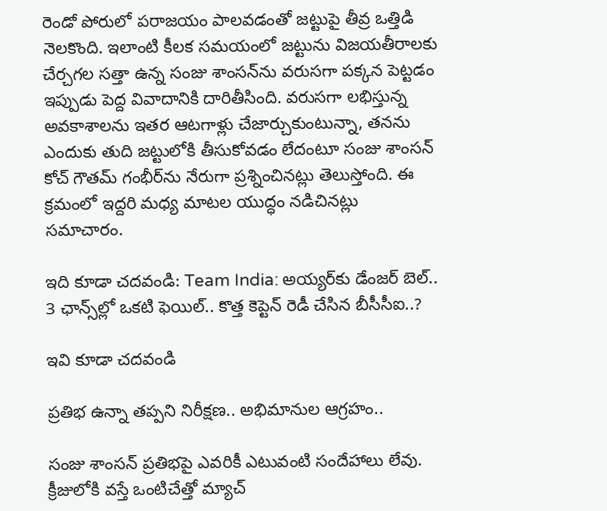రెండో పోరులో పరాజయం పాలవడంతో జట్టుపై తీవ్ర ఒత్తిడి నెలకొంది. ఇలాంటి కీలక సమయంలో జట్టును విజయతీరాలకు చేర్చగల సత్తా ఉన్న సంజు శాంసన్‌ను వరుసగా పక్కన పెట్టడం ఇప్పుడు పెద్ద వివాదానికి దారితీసింది. వరుసగా లభిస్తున్న అవకాశాలను ఇతర ఆటగాళ్లు చేజార్చుకుంటున్నా, తనను ఎందుకు తుది జట్టులోకి తీసుకోవడం లేదంటూ సంజు శాంసన్ కోచ్ గౌతమ్ గంభీర్‌ను నేరుగా ప్రశ్నించినట్లు తెలుస్తోంది. ఈ క్రమంలో ఇద్దరి మధ్య మాటల యుద్ధం నడిచినట్లు సమాచారం.

ఇది కూడా చదవండి: Team India: అయ్యర్‌కు డేంజర్ బెల్.. 3 ఛాన్స్‌ల్లో ఒకటి ఫెయిల్.. కొత్త కెప్టెన్ రెడీ చేసిన బీసీసీఐ..?

ఇవి కూడా చదవండి

ప్రతిభ ఉన్నా తప్పని నిరీక్షణ.. అభిమానుల ఆగ్రహం..

సంజు శాంసన్ ప్రతిభపై ఎవరికీ ఎటువంటి సందేహాలు లేవు. క్రీజులోకి వస్తే ఒంటిచేత్తో మ్యాచ్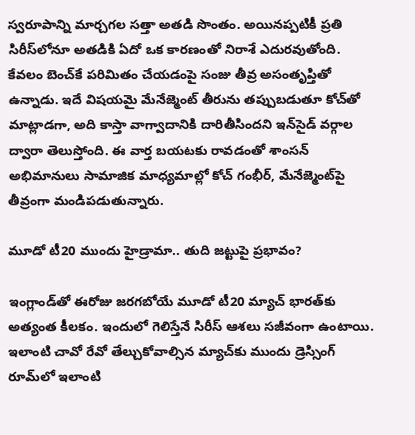స్వరూపాన్ని మార్చగల సత్తా అతడి సొంతం. అయినప్పటికీ ప్రతి సిరీస్‌లోనూ అతడికి ఏదో ఒక కారణంతో నిరాశే ఎదురవుతోంది. కేవలం బెంచ్‌కే పరిమితం చేయడంపై సంజు తీవ్ర అసంతృప్తితో ఉన్నాడు. ఇదే విషయమై మేనేజ్మెంట్ తీరును తప్పుబడుతూ కోచ్‌తో మాట్లాడగా, అది కాస్తా వాగ్వాదానికి దారితీసిందని ఇన్‌సైడ్ వర్గాల ద్వారా తెలుస్తోంది. ఈ వార్త బయటకు రావడంతో శాంసన్ అభిమానులు సామాజిక మాధ్యమాల్లో కోచ్ గంభీర్, మేనేజ్మెంట్‌పై తీవ్రంగా మండిపడుతున్నారు.

మూడో టీ20 ముందు హైడ్రామా.. తుది జట్టుపై ప్రభావం?

ఇంగ్లాండ్‌తో ఈరోజు జరగబోయే మూడో టీ20 మ్యాచ్ భారత్‌కు అత్యంత కీలకం. ఇందులో గెలిస్తేనే సిరీస్ ఆశలు సజీవంగా ఉంటాయి. ఇలాంటి చావో రేవో తేల్చుకోవాల్సిన మ్యాచ్‌కు ముందు డ్రెస్సింగ్ రూమ్‌లో ఇలాంటి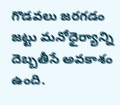గొడవలు జరగడం జట్టు మనోధైర్యాన్ని దెబ్బతీసే అవకాశం ఉంది.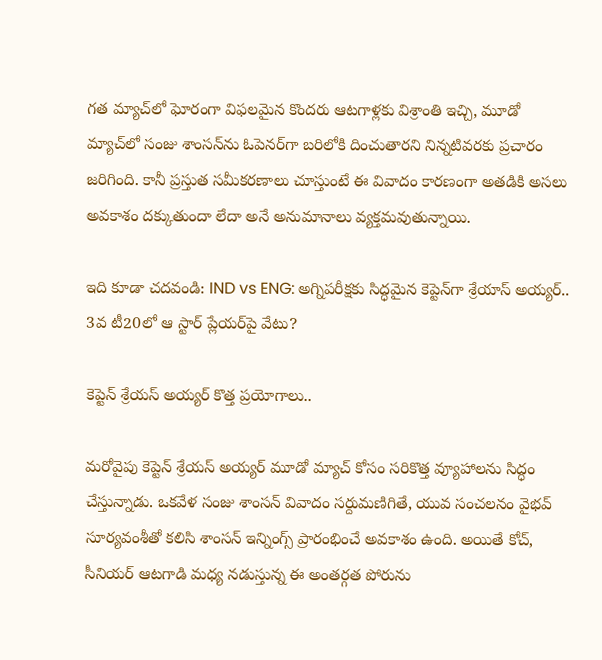గత మ్యాచ్‌లో ఘోరంగా విఫలమైన కొందరు ఆటగాళ్లకు విశ్రాంతి ఇచ్చి, మూడో మ్యాచ్‌లో సంజు శాంసన్‌ను ఓపెనర్‌గా బరిలోకి దించుతారని నిన్నటివరకు ప్రచారం జరిగింది. కానీ ప్రస్తుత సమీకరణాలు చూస్తుంటే ఈ వివాదం కారణంగా అతడికి అసలు అవకాశం దక్కుతుందా లేదా అనే అనుమానాలు వ్యక్తమవుతున్నాయి.

ఇది కూడా చదవండి: IND vs ENG: అగ్నిపరీక్షకు సిద్ధమైన కెప్టెన్‌గా శ్రేయాస్ అయ్యర్.. 3వ టీ20లో ఆ స్టార్ ప్లేయర్‌పై వేటు?

కెప్టెన్ శ్రేయస్ అయ్యర్ కొత్త ప్రయోగాలు..

మరోవైపు కెప్టెన్ శ్రేయస్ అయ్యర్ మూడో మ్యాచ్ కోసం సరికొత్త వ్యూహాలను సిద్ధం చేస్తున్నాడు. ఒకవేళ సంజు శాంసన్ వివాదం సర్దుమణిగితే, యువ సంచలనం వైభవ్ సూర్యవంశీతో కలిసి శాంసన్ ఇన్నింగ్స్ ప్రారంభించే అవకాశం ఉంది. అయితే కోచ్, సీనియర్ ఆటగాడి మధ్య నడుస్తున్న ఈ అంతర్గత పోరును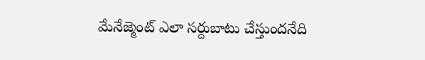మేనేజ్మెంట్ ఎలా సర్దుబాటు చేస్తుందనేది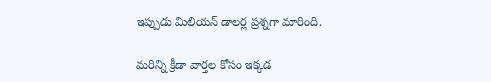ఇప్పుడు మిలియన్ డాలర్ల ప్రశ్నగా మారింది.

మరిన్ని క్రీడా వార్తల కోసం ఇక్కడ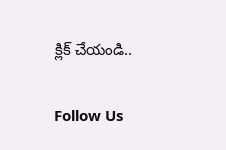క్లిక్ చేయండి..

Follow Us